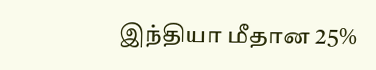இந்தியா மீதான 25%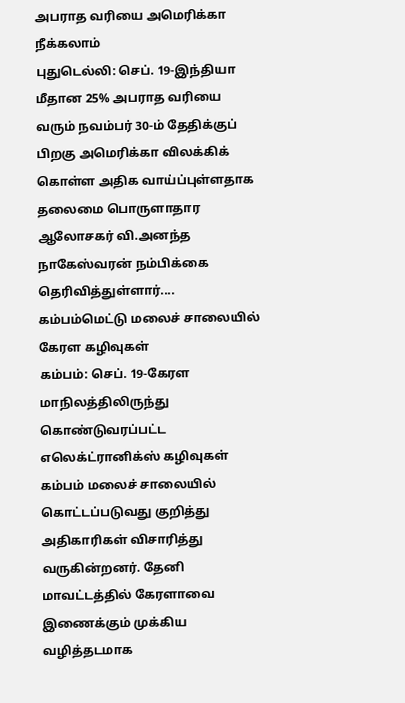அபராத வரியை அமெரிக்கா நீக்கலாம்
புதுடெல்லி: செப். 19-இந்தியா மீதான 25% அபராத வரியை வரும் நவம்பர் 30-ம் தேதிக்குப் பிறகு அமெரிக்கா விலக்கிக் கொள்ள அதிக வாய்ப்புள்ளதாக தலைமை பொருளாதார ஆலோசகர் வி.அனந்த நாகேஸ்வரன் நம்பிக்கை தெரிவித்துள்ளார்....
கம்பம்மெட்டு மலைச் சாலையில் கேரள கழிவுகள்
கம்பம்: செப். 19-கேரள மாநிலத்திலிருந்து கொண்டுவரப்பட்ட எலெக்ட்ரானிக்ஸ் கழிவுகள் கம்பம் மலைச் சாலையில் கொட்டப்படுவது குறித்து அதிகாரிகள் விசாரித்து வருகின்றனர். தேனி மாவட்டத்தில் கேரளாவை இணைக்கும் முக்கிய வழித்தடமாக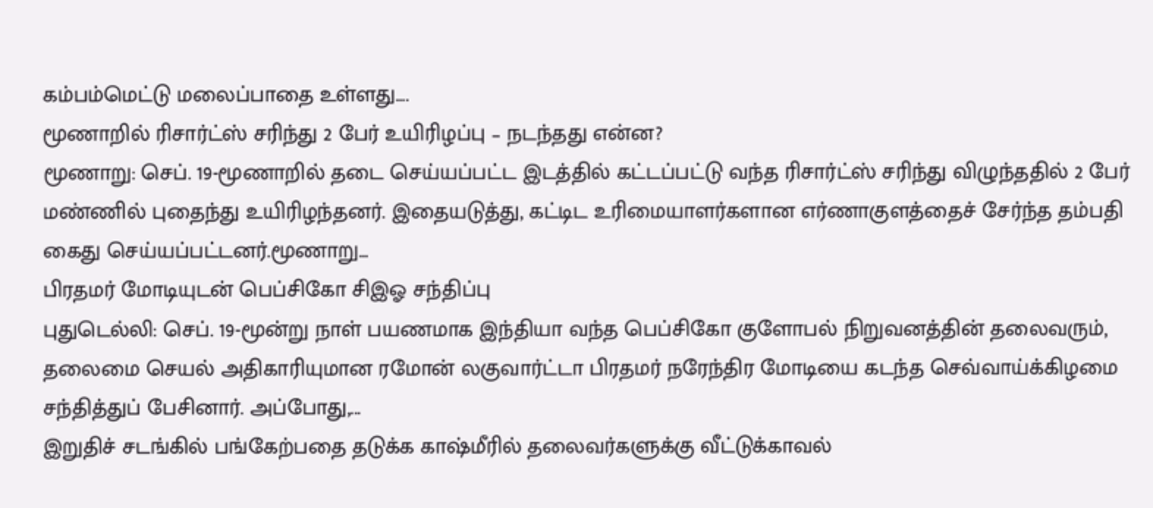கம்பம்மெட்டு மலைப்பாதை உள்ளது....
மூணாறில் ரிசார்ட்ஸ் சரிந்து 2 பேர் உயிரிழப்பு – நடந்தது என்ன?
மூணாறு: செப். 19-மூணாறில் தடை செய்யப்பட்ட இடத்தில் கட்டப்பட்டு வந்த ரிசார்ட்ஸ் சரிந்து விழுந்ததில் 2 பேர் மண்ணில் புதைந்து உயிரிழந்தனர். இதையடுத்து, கட்டிட உரிமையாளர்களான எர்ணாகுளத்தைச் சேர்ந்த தம்பதி கைது செய்யப்பட்டனர்.மூணாறு...
பிரதமர் மோடியுடன் பெப்சிகோ சிஇஓ சந்திப்பு
புதுடெல்லி: செப். 19-மூன்று நாள் பயணமாக இந்தியா வந்த பெப்சிகோ குளோபல் நிறுவனத்தின் தலைவரும், தலைமை செயல் அதிகாரியுமான ரமோன் லகுவார்ட்டா பிரதமர் நரேந்திர மோடியை கடந்த செவ்வாய்க்கிழமை சந்தித்துப் பேசினார். அப்போது,...
இறுதிச் சடங்கில் பங்கேற்பதை தடுக்க காஷ்மீரில் தலைவர்களுக்கு வீட்டுக்காவல்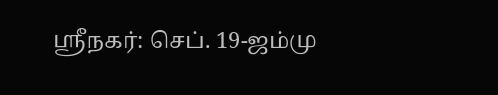ஸ்ரீநகர்: செப். 19-ஜம்மு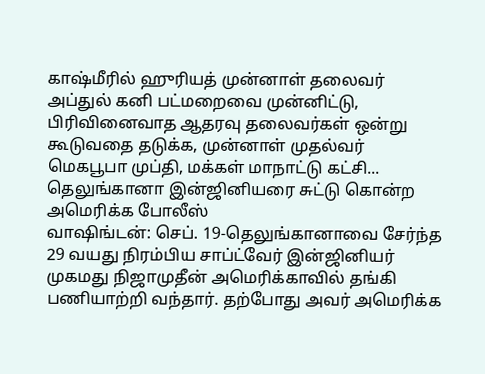காஷ்மீரில் ஹுரியத் முன்னாள் தலைவர் அப்துல் கனி பட்மறைவை முன்னிட்டு, பிரிவினைவாத ஆதரவு தலைவர்கள் ஒன்று கூடுவதை தடுக்க, முன்னாள் முதல்வர் மெகபூபா முப்தி, மக்கள் மாநாட்டு கட்சி...
தெலுங்கானா இன்ஜினியரை சுட்டு கொன்ற அமெரிக்க போலீஸ்
வாஷிங்டன்: செப். 19-தெலுங்கானாவை சேர்ந்த 29 வயது நிரம்பிய சாப்ட்வேர் இன்ஜினியர் முகமது நிஜாமுதீன் அமெரிக்காவில் தங்கி பணியாற்றி வந்தார். தற்போது அவர் அமெரிக்க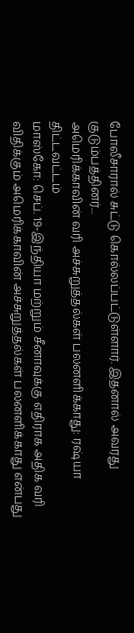போலீசாரால் சுட்டு கொல்லப்பட்டுள்ளார். இதனால் அவரது குடும்பத்தினர்...
அமெரிக்காவின் வரி அச்சுறுத்தல்கள் பலனளிக்காது: ரஷ்யா திட்டவட்டம்
மாஸ்கோ: செப். 19-இந்தியா மற்றும் சீனாவுக்கு எதிராக அதிக வரி விதிக்கும் அமெரிக்காவின் அச்சுறுத்தல்கள் பலனளிக்காது என்பது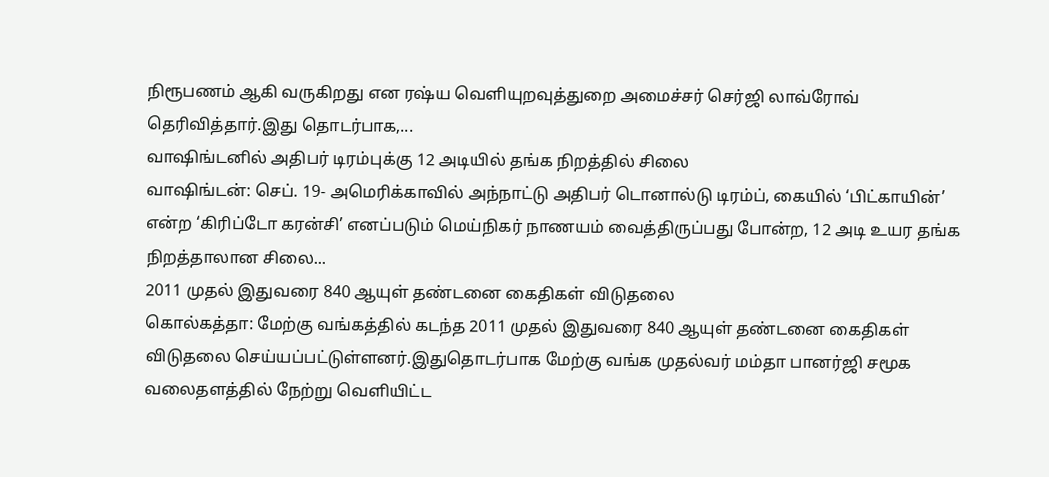நிரூபணம் ஆகி வருகிறது என ரஷ்ய வெளியுறவுத்துறை அமைச்சர் செர்ஜி லாவ்ரோவ் தெரிவித்தார்.இது தொடர்பாக,...
வாஷிங்டனில் அதிபர் டிரம்புக்கு 12 அடியில் தங்க நிறத்தில் சிலை
வாஷிங்டன்: செப். 19- அமெரிக்காவில் அந்நாட்டு அதிபர் டொனால்டு டிரம்ப், கையில் ‘பிட்காயின்’ என்ற ‘கிரிப்டோ கரன்சி’ எனப்படும் மெய்நிகர் நாணயம் வைத்திருப்பது போன்ற, 12 அடி உயர தங்க நிறத்தாலான சிலை...
2011 முதல் இதுவரை 840 ஆயுள் தண்டனை கைதிகள் விடுதலை
கொல்கத்தா: மேற்கு வங்கத்தில் கடந்த 2011 முதல் இதுவரை 840 ஆயுள் தண்டனை கைதிகள் விடுதலை செய்யப்பட்டுள்ளனர்.இதுதொடர்பாக மேற்கு வங்க முதல்வர் மம்தா பானர்ஜி சமூக வலைதளத்தில் நேற்று வெளியிட்ட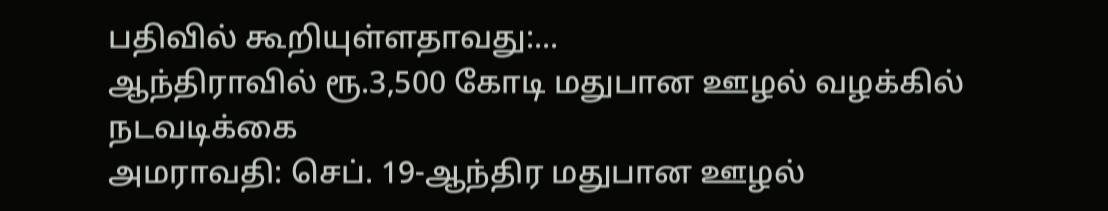பதிவில் கூறியுள்ளதாவது:...
ஆந்திராவில் ரூ.3,500 கோடி மதுபான ஊழல் வழக்கில் நடவடிக்கை
அமராவதி: செப். 19-ஆந்திர மதுபான ஊழல்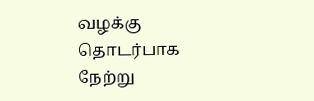வழக்கு தொடர்பாக நேற்று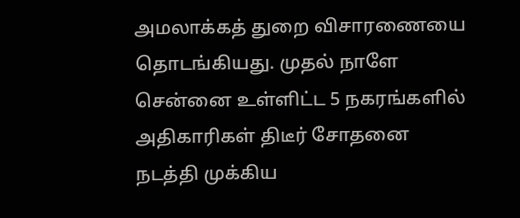அமலாக்கத் துறை விசாரணையை தொடங்கியது. முதல் நாளே சென்னை உள்ளிட்ட 5 நகரங்களில் அதிகாரிகள் திடீர் சோதனை நடத்தி முக்கிய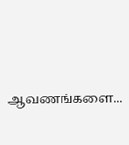ஆவணங்களை...